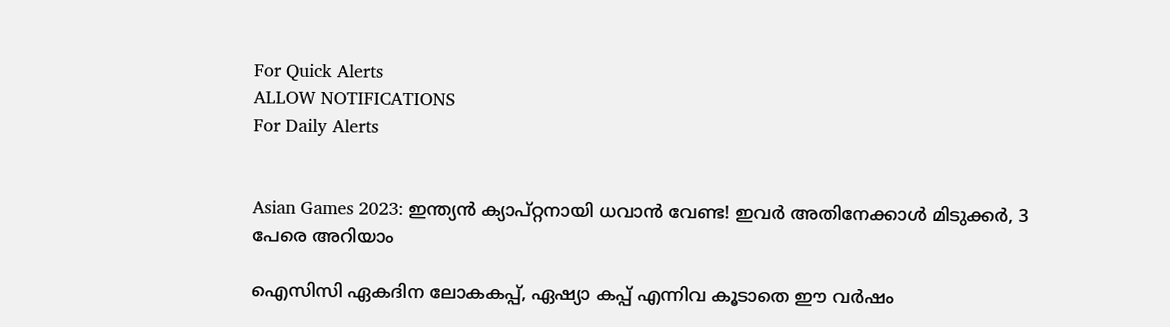For Quick Alerts
ALLOW NOTIFICATIONS
For Daily Alerts


Asian Games 2023: ഇന്ത്യന്‍ ക്യാപ്റ്റനായി ധവാന്‍ വേണ്ട! ഇവര്‍ അതിനേക്കാള്‍ മിടുക്കര്‍, 3 പേരെ അറിയാം

ഐസിസി ഏകദിന ലോകകപ്പ്, ഏഷ്യാ കപ്പ് എന്നിവ കൂടാതെ ഈ വര്‍ഷം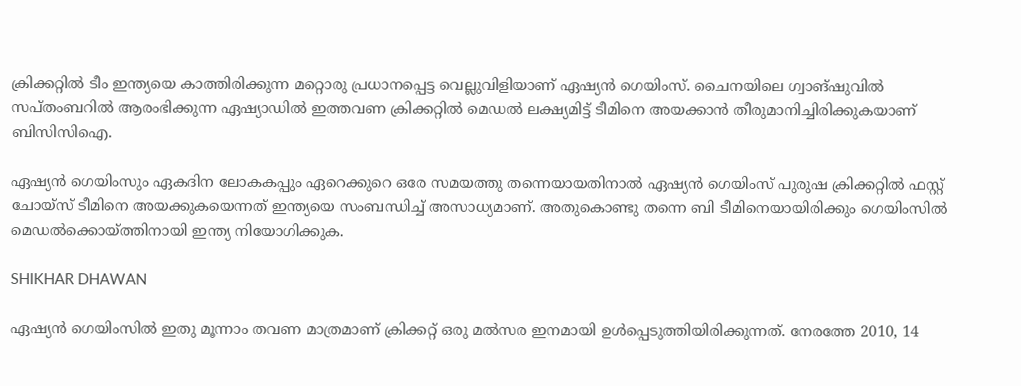ക്രിക്കറ്റില്‍ ടീം ഇന്ത്യയെ കാത്തിരിക്കുന്ന മറ്റൊരു പ്രധാനപ്പെട്ട വെല്ലുവിളിയാണ് ഏഷ്യന്‍ ഗെയിംസ്. ചൈനയിലെ ഗ്വാങ്ഷുവില്‍ സപ്തംബറില്‍ ആരംഭിക്കുന്ന ഏഷ്യാഡില്‍ ഇത്തവണ ക്രിക്കറ്റില്‍ മെഡല്‍ ലക്ഷ്യമിട്ട് ടീമിനെ അയക്കാന്‍ തീരുമാനിച്ചിരിക്കുകയാണ് ബിസിസിഐ.

ഏഷ്യന്‍ ഗെയിംസും ഏകദിന ലോകകപ്പും ഏറെക്കുറെ ഒരേ സമയത്തു തന്നെയായതിനാല്‍ ഏഷ്യന്‍ ഗെയിംസ് പുരുഷ ക്രിക്കറ്റില്‍ ഫസ്റ്റ് ചോയ്‌സ് ടീമിനെ അയക്കുകയെന്നത് ഇന്ത്യയെ സംബന്ധിച്ച് അസാധ്യമാണ്. അതുകൊണ്ടു തന്നെ ബി ടീമിനെയായിരിക്കും ഗെയിംസില്‍ മെഡല്‍ക്കൊയ്ത്തിനായി ഇന്ത്യ നിയോഗിക്കുക.

SHIKHAR DHAWAN

ഏഷ്യന്‍ ഗെയിംസില്‍ ഇതു മൂന്നാം തവണ മാത്രമാണ് ക്രിക്കറ്റ് ഒരു മല്‍സര ഇനമായി ഉള്‍പ്പെടുത്തിയിരിക്കുന്നത്. നേരത്തേ 2010, 14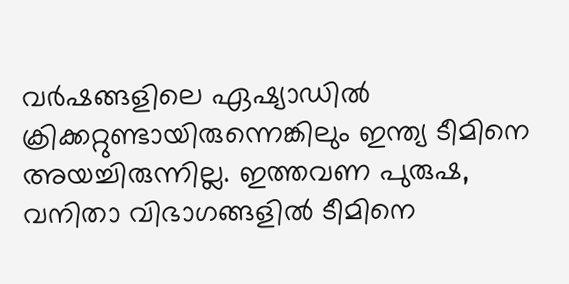വര്‍ഷങ്ങളിലെ ഏഷ്യാഡില്‍ ക്രിക്കറ്റുണ്ടായിരുന്നെങ്കിലും ഇന്ത്യ ടീമിനെ അയച്ചിരുന്നില്ല. ഇത്തവണ പുരുഷ, വനിതാ വിഭാഗങ്ങളില്‍ ടീമിനെ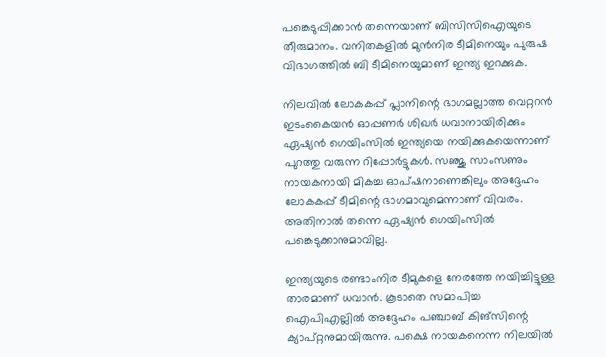പങ്കെടുപ്പിക്കാന്‍ തന്നെയാണ് ബിസിസിഐയുടെ തീരുമാനം. വനിതകളില്‍ മുന്‍നിര ടീമിനെയും പുരുഷ വിഭാഗത്തില്‍ ബി ടീമിനെയുമാണ് ഇന്ത്യ ഇറക്കുക.

നിലവില്‍ ലോകകപ്പ് പ്ലാനിന്റെ ഭാഗമല്ലാത്ത വെറ്ററന്‍ ഇടംകൈയന്‍ ഓപ്പണര്‍ ശിഖര്‍ ധവാനായിരിക്കും ഏഷ്യന്‍ ഗെയിംസില്‍ ഇന്ത്യയെ നയിക്കുകയെന്നാണ് പുറത്തു വരുന്ന റിപ്പോര്‍ട്ടുകള്‍. സഞ്ജു സാംസണും നായകനായി മികച്ച ഓപ്ഷനാണെങ്കിലും അദ്ദേഹം ലോകകപ്പ് ടീമിന്റെ ഭാഗമാവുമെന്നാണ് വിവരം. അതിനാല്‍ തന്നെ ഏഷ്യന്‍ ഗെയിംസില്‍ പങ്കെടുക്കാനുമാവില്ല.

ഇന്ത്യയുടെ രണ്ടാംനിര ടീമുകളെ നേരത്തേ നയിച്ചിട്ടുള്ള താരമാണ് ധവാന്‍. കൂടാതെ സമാപിച്ച ഐപിഎല്ലില്‍ അദ്ദേഹം പഞ്ചാബ് കിങ്‌സിന്റെ ക്യാപ്റ്റനുമായിരുന്നു. പക്ഷെ നായകനെന്ന നിലയില്‍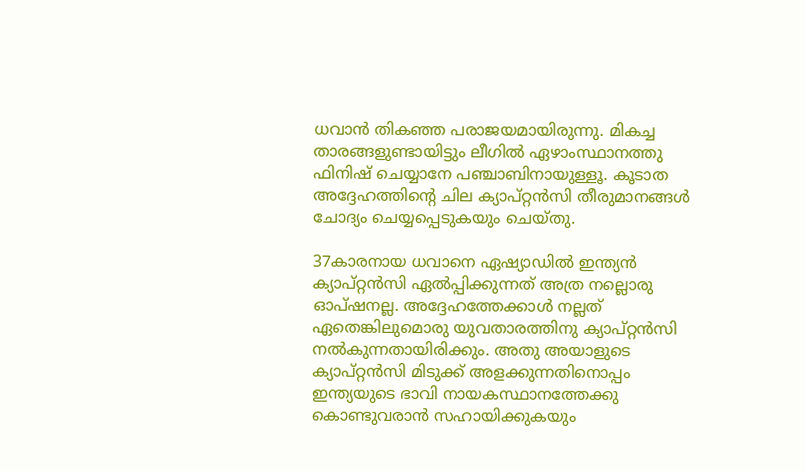ധവാന്‍ തികഞ്ഞ പരാജയമായിരുന്നു. മികച്ച താരങ്ങളുണ്ടായിട്ടും ലീഗില്‍ ഏഴാംസ്ഥാനത്തു ഫിനിഷ് ചെയ്യാനേ പഞ്ചാബിനായുള്ളൂ. കൂടാത അദ്ദേഹത്തിന്റെ ചില ക്യാപ്റ്റന്‍സി തീരുമാനങ്ങള്‍ ചോദ്യം ചെയ്യപ്പെടുകയും ചെയ്തു.

37കാരനായ ധവാനെ ഏഷ്യാഡില്‍ ഇന്ത്യന്‍ ക്യാപ്റ്റന്‍സി ഏല്‍പ്പിക്കുന്നത് അത്ര നല്ലൊരു ഓപ്ഷനല്ല. അദ്ദേഹത്തേക്കാള്‍ നല്ലത് ഏതെങ്കിലുമൊരു യുവതാരത്തിനു ക്യാപ്റ്റന്‍സി നല്‍കുന്നതായിരിക്കും. അതു അയാളുടെ ക്യാപ്റ്റന്‍സി മിടുക്ക് അളക്കുന്നതിനൊപ്പം ഇന്ത്യയുടെ ഭാവി നായകസ്ഥാനത്തേക്കു കൊണ്ടുവരാന്‍ സഹായിക്കുകയും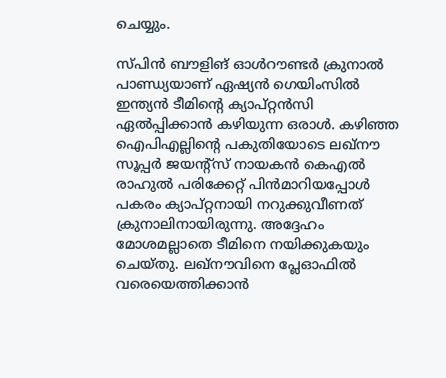ചെയ്യും.

സ്പിന്‍ ബൗളിങ് ഓള്‍റൗണ്ടര്‍ ക്രുനാല്‍ പാണ്ഡ്യയാണ് ഏഷ്യന്‍ ഗെയിംസില്‍ ഇന്ത്യന്‍ ടീമിന്റെ ക്യാപ്റ്റന്‍സി ഏല്‍പ്പിക്കാന്‍ കഴിയുന്ന ഒരാള്‍. കഴിഞ്ഞ ഐപിഎല്ലിന്റെ പകുതിയോടെ ലഖ്‌നൗ സൂപ്പര്‍ ജയന്റ്‌സ് നായകന്‍ കെഎല്‍ രാഹുല്‍ പരിക്കേറ്റ് പിന്‍മാറിയപ്പോള്‍ പകരം ക്യാപ്റ്റനായി നറുക്കുവീണത് ക്രുനാലിനായിരുന്നു. അദ്ദേഹം മോശമല്ലാതെ ടീമിനെ നയിക്കുകയും ചെയ്തു. ലഖ്‌നൗവിനെ പ്ലേഓഫില്‍ വരെയെത്തിക്കാന്‍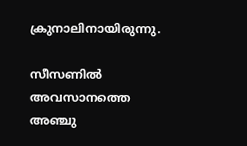ക്രുനാലിനായിരുന്നു.

സീസണില്‍ അവസാനത്തെ അഞ്ചു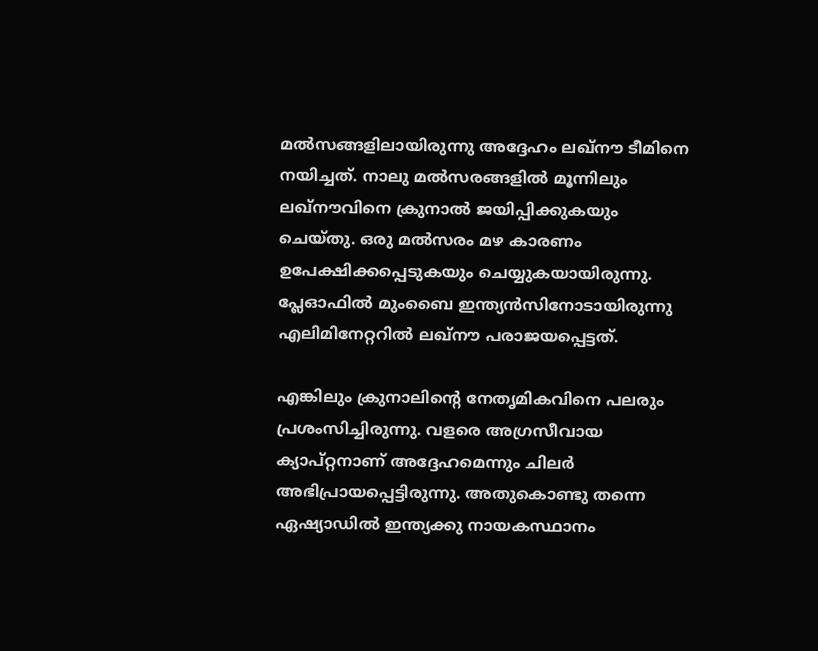മല്‍സങ്ങളിലായിരുന്നു അദ്ദേഹം ലഖ്‌നൗ ടീമിനെ നയിച്ചത്. നാലു മല്‍സരങ്ങളില്‍ മൂന്നിലും ലഖ്‌നൗവിനെ ക്രുനാല്‍ ജയിപ്പിക്കുകയും ചെയ്തു. ഒരു മല്‍സരം മഴ കാരണം ഉപേക്ഷിക്കപ്പെടുകയും ചെയ്യുകയായിരുന്നു. പ്ലേഓഫില്‍ മുംബൈ ഇന്ത്യന്‍സിനോടായിരുന്നു എലിമിനേറ്ററില്‍ ലഖ്‌നൗ പരാജയപ്പെട്ടത്.

എങ്കിലും ക്രുനാലിന്റെ നേതൃമികവിനെ പലരും പ്രശംസിച്ചിരുന്നു. വളരെ അഗ്രസീവായ ക്യാപ്റ്റനാണ് അദ്ദേഹമെന്നും ചിലര്‍ അഭിപ്രായപ്പെട്ടിരുന്നു. അതുകൊണ്ടു തന്നെ ഏഷ്യാഡില്‍ ഇന്ത്യക്കു നായകസ്ഥാനം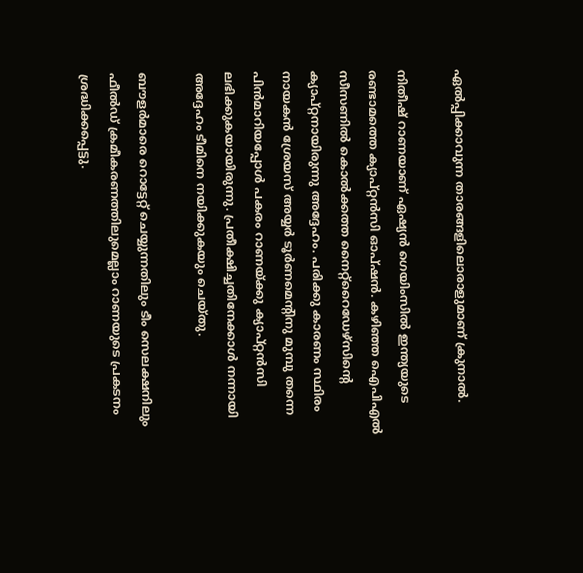ഏല്‍പ്പിക്കാവുന്ന താരങ്ങളിലൊരാളുമാണ് ക്രുനാല്‍.

നിതീഷ് റാണയാണ് ഏഷ്യന്‍ ഗെയിംസില്‍ ഇന്ത്യയുടെ രണ്ടാമത്തെ ക്യാപ്റ്റന്‍സി ഓപ്ഷന്‍. കഴിഞ്ഞ ഐപിഎല്‍ സീസണില്‍ കൊല്‍ക്കത്ത നൈറ്റ്‌റൈഡേഴ്‌സിന്റെ ക്യാപ്റ്റനായിരുന്നു അദ്ദേഹം. പരിക്കു കാരണം സ്ഥിരം നായകന്‍ ശ്രേയസ് അയ്യര്‍ ടൂര്‍ണമെന്റിനു മുമ്പു തന്നെ പിന്‍മാറിയപ്പോള്‍ പകരം റാണയ്ക്കു ക്യാപ്റ്റന്‍സി ലഭിക്കുകയായിരുന്നു. പ്രതീക്ഷിച്ചതിനേക്കാള്‍ നന്നായി അദ്ദേഹം ടീമിനെ നയിക്കുകയും ചെയ്തു.

ബൗളര്‍മാരെ റൊട്ടേറ്റ് ചെയ്യുന്നതിലും ടീം സെലക്ഷനിലും ഫീല്‍ഡ് ക്രമീകരണത്തിലുമെല്ലാം റാണയുടെ പ്രകടനം ശ്രദ്ധിക്കപ്പെട്ടു.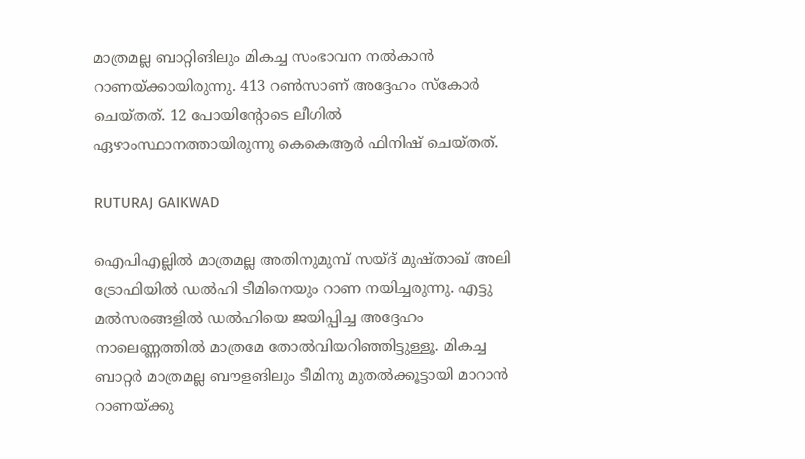മാത്രമല്ല ബാറ്റിങിലും മികച്ച സംഭാവന നല്‍കാന്‍ റാണയ്ക്കായിരുന്നു. 413 റണ്‍സാണ് അദ്ദേഹം സ്‌കോര്‍ ചെയ്തത്. 12 പോയിന്റോടെ ലീഗില്‍ ഏഴാംസ്ഥാനത്തായിരുന്നു കെകെആര്‍ ഫിനിഷ് ചെയ്തത്.

RUTURAJ GAIKWAD

ഐപിഎല്ലില്‍ മാത്രമല്ല അതിനുമുമ്പ് സയ്ദ് മുഷ്താഖ് അലി ട്രോഫിയില്‍ ഡല്‍ഹി ടീമിനെയും റാണ നയിച്ചരുന്നു. എട്ടു മല്‍സരങ്ങളില്‍ ഡല്‍ഹിയെ ജയിപ്പിച്ച അദ്ദേഹം നാലെണ്ണത്തില്‍ മാത്രമേ തോല്‍വിയറിഞ്ഞിട്ടുള്ളൂ. മികച്ച ബാറ്റര്‍ മാത്രമല്ല ബൗളങിലും ടീമിനു മുതല്‍ക്കൂട്ടായി മാറാന്‍ റാണയ്ക്കു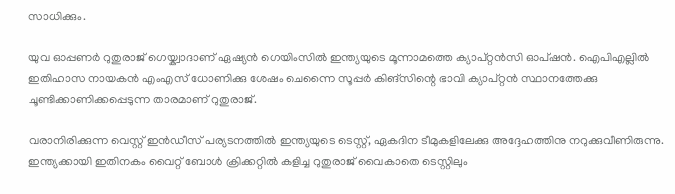സാധിക്കും.

യുവ ഓപ്പണര്‍ റുതുരാജ് ഗെയ്ക്വാദാണ് ഏഷ്യന്‍ ഗെയിംസില്‍ ഇന്ത്യയുടെ മൂന്നാമത്തെ ക്യാപ്റ്റന്‍സി ഓപ്ഷന്‍. ഐപിഎല്ലില്‍ ഇതിഹാസ നായകന്‍ എംഎസ് ധോണിക്കു ശേഷം ചെന്നൈ സൂപ്പര്‍ കിങ്‌സിന്റെ ഭാവി ക്യാപ്റ്റന്‍ സ്ഥാനത്തേക്കു ചൂണ്ടിക്കാണിക്കപ്പെടുന്ന താരമാണ് റുതുരാജ്.

വരാനിരിക്കുന്ന വെസ്റ്റ് ഇന്‍ഡീസ് പര്യടനത്തില്‍ ഇന്ത്യയുടെ ടെസ്റ്റ്, ഏകദിന ടീമുകളിലേക്കു അദ്ദേഹത്തിനു നറുക്കുവീണിരുന്നു. ഇന്ത്യക്കായി ഇതിനകം വൈറ്റ് ബോള്‍ ക്രിക്കറ്റില്‍ കളിച്ച റുതുരാജ് വൈകാതെ ടെസ്റ്റിലും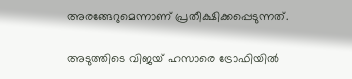അരങ്ങേറുമെന്നാണ് പ്രതീക്ഷിക്കപ്പെടുന്നത്.

അടുത്തിടെ വിജയ് ഹസാരെ ട്രോഫിയില്‍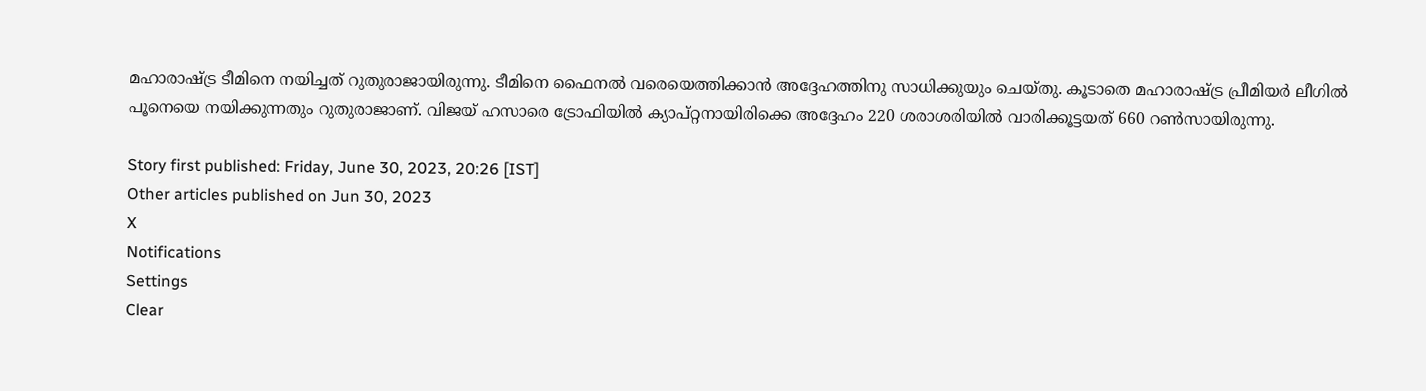മഹാരാഷ്ട്ര ടീമിനെ നയിച്ചത് റുതുരാജായിരുന്നു. ടീമിനെ ഫൈനല്‍ വരെയെത്തിക്കാന്‍ അദ്ദേഹത്തിനു സാധിക്കുയും ചെയ്തു. കൂടാതെ മഹാരാഷ്ട്ര പ്രീമിയര്‍ ലീഗില്‍ പൂനെയെ നയിക്കുന്നതും റുതുരാജാണ്. വിജയ് ഹസാരെ ട്രോഫിയില്‍ ക്യാപ്റ്റനായിരിക്കെ അദ്ദേഹം 220 ശരാശരിയില്‍ വാരിക്കൂട്ടയത് 660 റണ്‍സായിരുന്നു.

Story first published: Friday, June 30, 2023, 20:26 [IST]
Other articles published on Jun 30, 2023
X
Notifications
Settings
Clear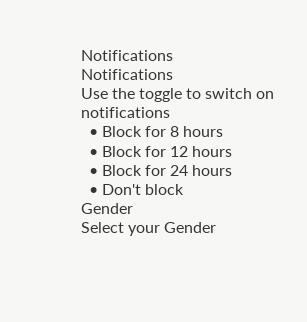Notifications
Notifications
Use the toggle to switch on notifications
  • Block for 8 hours
  • Block for 12 hours
  • Block for 24 hours
  • Don't block
Gender
Select your Gender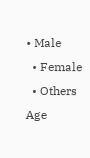• Male
  • Female
  • Others
Age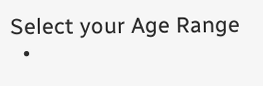Select your Age Range
  •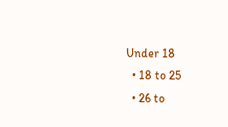Under 18
  • 18 to 25
  • 26 to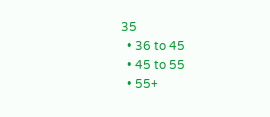35
  • 36 to 45
  • 45 to 55
  • 55+